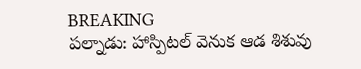BREAKING
పల్నాడు: హాస్పిటల్ వెనుక ఆడ శిశువు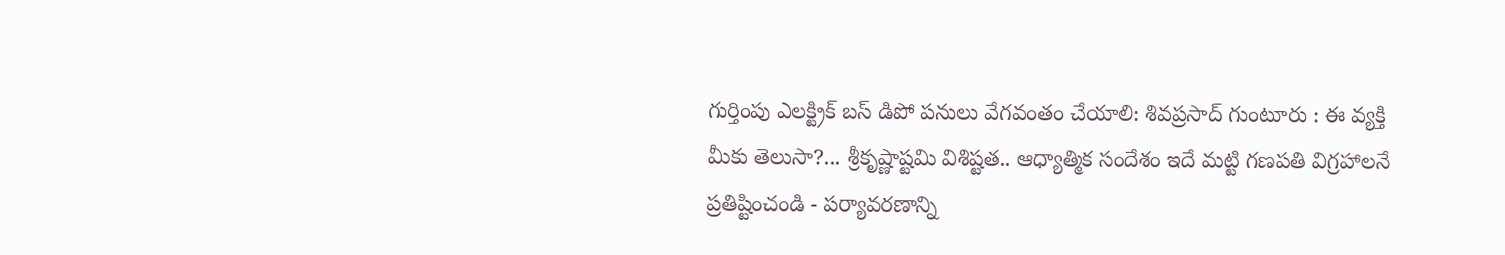గుర్తింపు ఎలక్ట్రిక్ బస్ డిపో పనులు వేగవంతం చేయాలి: శివప్రసాద్ గుంటూరు : ఈ వ్యక్తి మీకు తెలుసా?... శ్రీకృష్ణాష్టమి విశిష్టత.. ఆధ్యాత్మిక సందేశం ఇదే మట్టి గణపతి విగ్రహాలనే ప్రతిష్టించండి - పర్యావరణాన్ని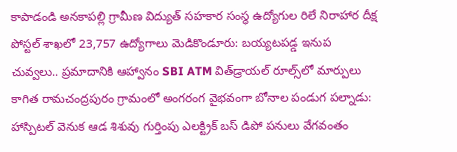కాపాడండి అనకాపల్లి గ్రామీణ విద్యుత్ సహకార సంస్థ ఉద్యోగుల రిలే నిరాహార దీక్ష పోస్టల్ శాఖలో 23,757 ఉద్యోగాలు మెడికొండూరు: బయ్యటపడ్డ ఇనుప చువ్వలు.. ప్రమాదానికి ఆహ్వానం SBI ATM విత్‌డ్రాయల్‌ రూల్స్‌లో మార్పులు కాగిత రామచంద్రపురం గ్రామంలో అంగరంగ వైభవంగా బోనాల పండుగ పల్నాడు: హాస్పిటల్ వెనుక ఆడ శిశువు గుర్తింపు ఎలక్ట్రిక్ బస్ డిపో పనులు వేగవంతం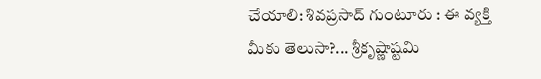చేయాలి: శివప్రసాద్ గుంటూరు : ఈ వ్యక్తి మీకు తెలుసా?... శ్రీకృష్ణాష్టమి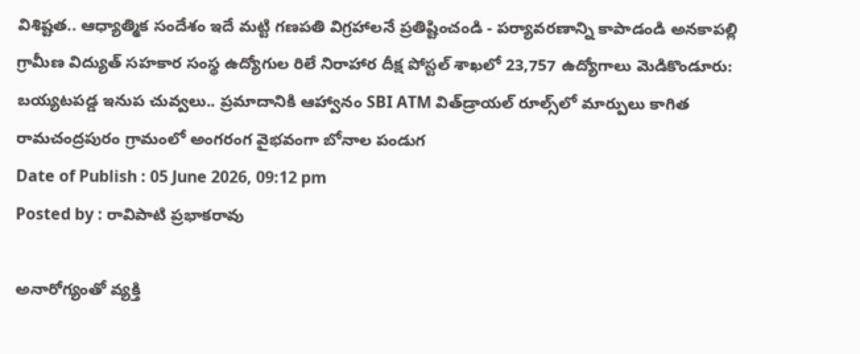విశిష్టత.. ఆధ్యాత్మిక సందేశం ఇదే మట్టి గణపతి విగ్రహాలనే ప్రతిష్టించండి - పర్యావరణాన్ని కాపాడండి అనకాపల్లి గ్రామీణ విద్యుత్ సహకార సంస్థ ఉద్యోగుల రిలే నిరాహార దీక్ష పోస్టల్ శాఖలో 23,757 ఉద్యోగాలు మెడికొండూరు: బయ్యటపడ్డ ఇనుప చువ్వలు.. ప్రమాదానికి ఆహ్వానం SBI ATM విత్‌డ్రాయల్‌ రూల్స్‌లో మార్పులు కాగిత రామచంద్రపురం గ్రామంలో అంగరంగ వైభవంగా బోనాల పండుగ
Date of Publish : 05 June 2026, 09:12 pm
Posted by : రావిపాటి ప్రభాకరావు

అనారోగ్యంతో వ్యక్తి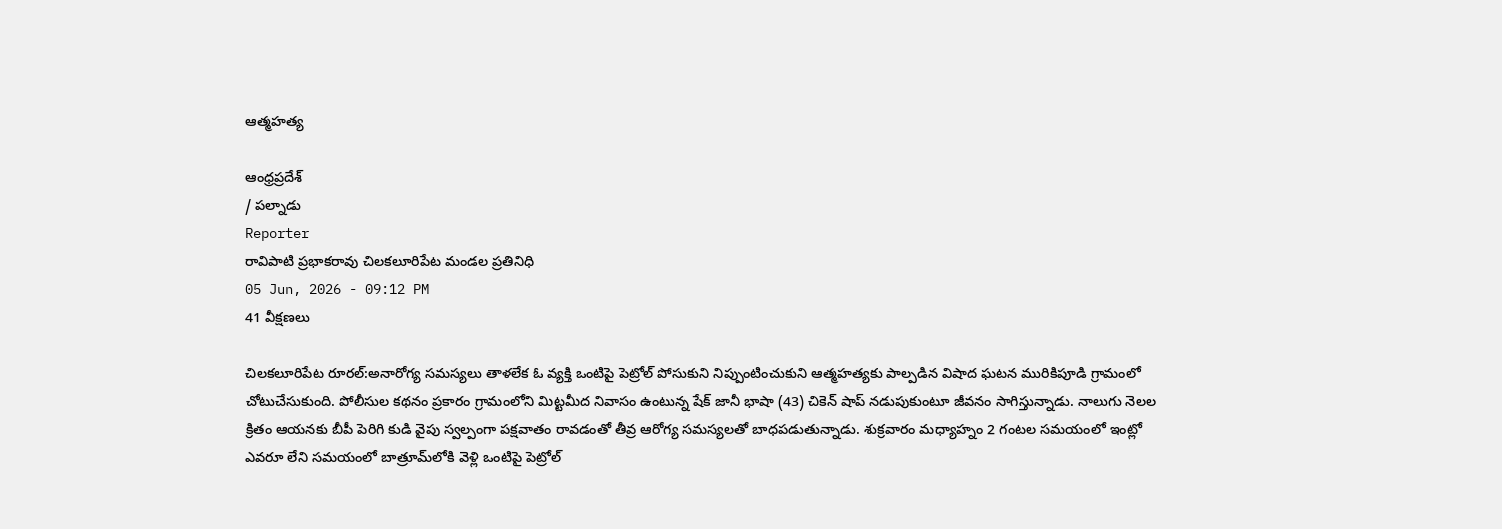ఆత్మహత్య

ఆంధ్రప్రదేశ్
/ పల్నాడు
Reporter
రావిపాటి ప్రభాకరావు చిలకలూరిపేట మండల ప్రతినిధి
05 Jun, 2026 - 09:12 PM
41 వీక్షణలు

చిలకలూరిపేట రూరల్:అనారోగ్య సమస్యలు తాళలేక ఓ వ్యక్తి ఒంటిపై పెట్రోల్ పోసుకుని నిప్పుంటించుకుని ఆత్మహత్యకు పాల్పడిన విషాద ఘటన మురికిపూడి గ్రామంలో చోటుచేసుకుంది. పోలీసుల కథనం ప్రకారం గ్రామంలోని మిట్టమీద నివాసం ఉంటున్న షేక్ జానీ భాషా (43) చికెన్ షాప్ నడుపుకుంటూ జీవనం సాగిస్తున్నాడు. నాలుగు నెలల క్రితం ఆయనకు బీపీ పెరిగి కుడి వైపు స్వల్పంగా పక్షవాతం రావడంతో తీవ్ర ఆరోగ్య సమస్యలతో బాధపడుతున్నాడు. శుక్రవారం మధ్యాహ్నం 2 గంటల సమయంలో ఇంట్లో ఎవరూ లేని సమయంలో బాత్రూమ్‌లోకి వెళ్లి ఒంటిపై పెట్రోల్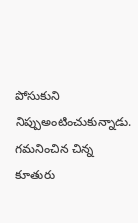పోసుకుని నిప్పుఅంటించుకున్నాడు. గమనించిన చిన్న కూతురు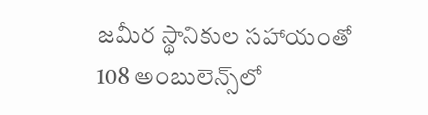జమీర స్థానికుల సహాయంతో 108 అంబులెన్స్‌లో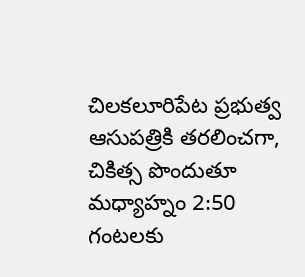చిలకలూరిపేట ప్రభుత్వ ఆసుపత్రికి తరలించగా, చికిత్స పొందుతూ మధ్యాహ్నం 2:50 గంటలకు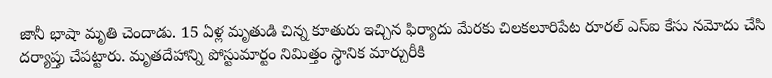జానీ భాషా మృతి చెందాడు. 15 ఏళ్ల మృతుడి చిన్న కూతురు ఇచ్చిన ఫిర్యాదు మేరకు చిలకలూరిపేట రూరల్ ఎస్ఐ కేసు నమోదు చేసి దర్యాప్తు చేపట్టారు. మృతదేహాన్ని పోస్టుమార్టం నిమిత్తం స్థానిక మార్చురీకి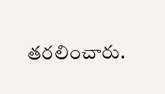తరలించారు.